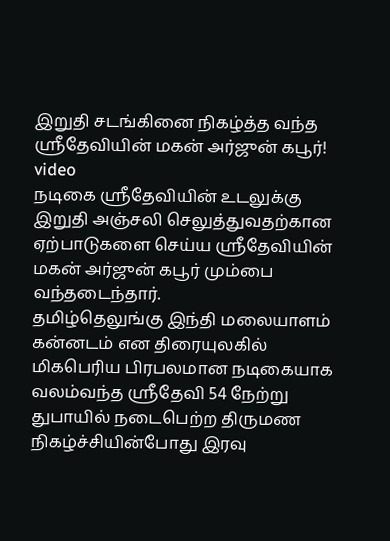இறுதி சடங்கினை நிகழ்த்த வந்த ஸ்ரீதேவியின் மகன் அர்ஜுன் கபூர்! video
நடிகை ஸ்ரீதேவியின் உடலுக்கு இறுதி அஞ்சலி செலுத்துவதற்கான ஏற்பாடுகளை செய்ய ஸ்ரீதேவியின் மகன் அர்ஜுன் கபூர் மும்பை வந்தடைந்தார்.
தமிழ்தெலுங்கு இந்தி மலையாளம் கன்னடம் என திரையுலகில் மிகபெரிய பிரபலமான நடிகையாக வலம்வந்த ஸ்ரீதேவி 54 நேற்று துபாயில் நடைபெற்ற திருமண நிகழ்ச்சியின்போது இரவு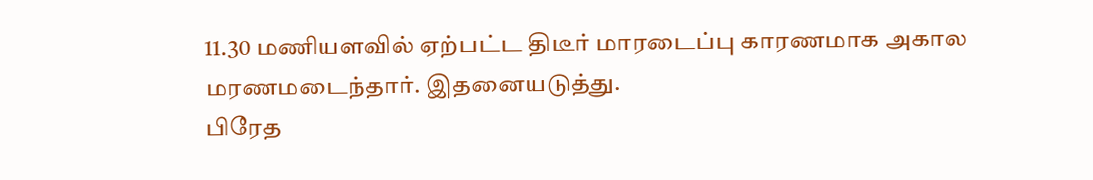11.30 மணியளவில் ஏற்பட்ட திடீர் மாரடைப்பு காரணமாக அகால மரணமடைந்தார். இதனையடுத்து.
பிரேத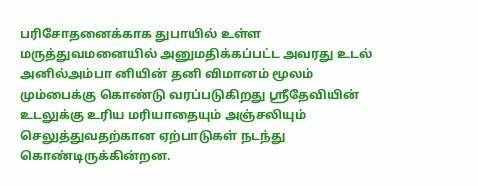பரிசோதனைக்காக துபாயில் உள்ள மருத்துவமனையில் அனுமதிக்கப்பட்ட அவரது உடல் அனில்அம்பா னியின் தனி விமானம் மூலம் மும்பைக்கு கொண்டு வரப்படுகிறது ஸ்ரீதேவியின் உடலுக்கு உரிய மரியாதையும் அஞ்சலியும் செலுத்துவதற்கான ஏற்பாடுகள் நடந்து கொண்டிருக்கின்றன.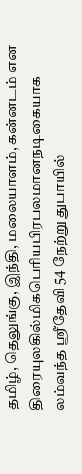தமிழ், தெலுங்கு, இந்தி, மலையாளம், கன்னடம் என திரையுலகில்மிகபெரியபிரபலமானநடிகையாக லம்வந்த ஸ்ரீதேவி 54 நேற்று துபாயில்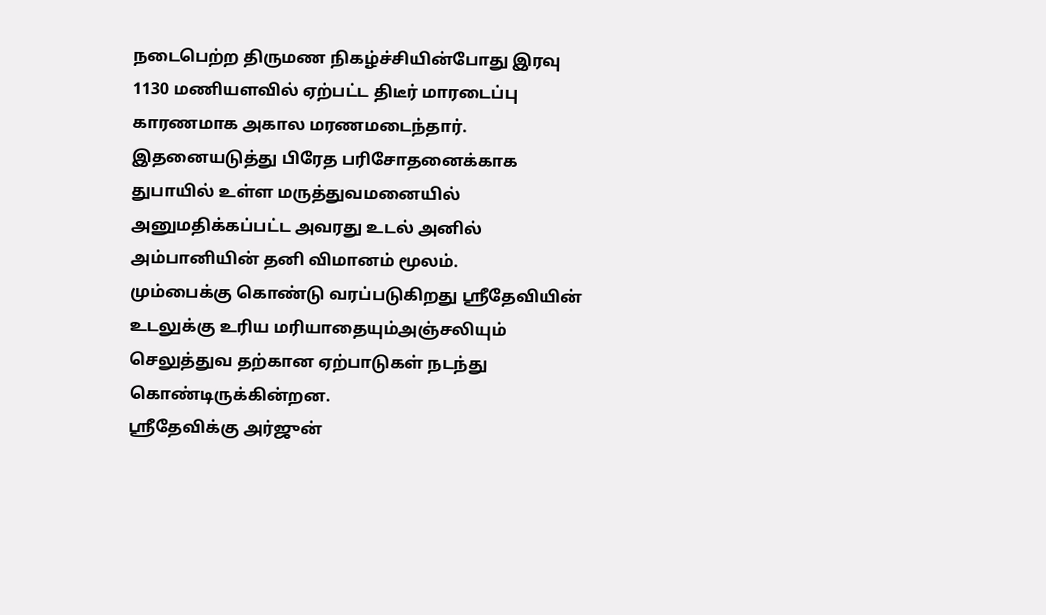நடைபெற்ற திருமண நிகழ்ச்சியின்போது இரவு 1130 மணியளவில் ஏற்பட்ட திடீர் மாரடைப்பு காரணமாக அகால மரணமடைந்தார்.
இதனையடுத்து பிரேத பரிசோதனைக்காக துபாயில் உள்ள மருத்துவமனையில் அனுமதிக்கப்பட்ட அவரது உடல் அனில் அம்பானியின் தனி விமானம் மூலம்.
மும்பைக்கு கொண்டு வரப்படுகிறது ஸ்ரீதேவியின் உடலுக்கு உரிய மரியாதையும்அஞ்சலியும் செலுத்துவ தற்கான ஏற்பாடுகள் நடந்து கொண்டிருக்கின்றன.
ஸ்ரீதேவிக்கு அர்ஜுன்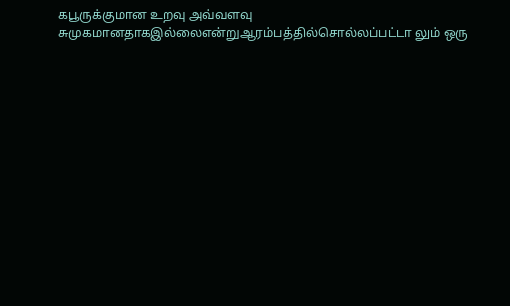கபூருக்குமான உறவு அவ்வளவு சுமுகமானதாகஇல்லைஎன்றுஆரம்பத்தில்சொல்லப்பட்டா லும் ஒரு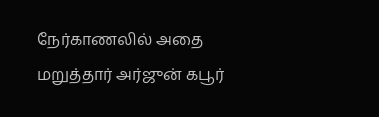நேர்காணலில் அதை மறுத்தார் அர்ஜுன் கபூர்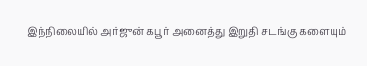இந்நிலையில் அர்ஜுன் கபூர் அனைத்து இறுதி சடங்கு களையும்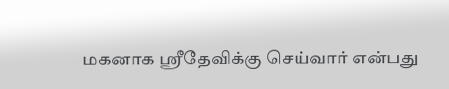மகனாக ஸ்ரீதேவிக்கு செய்வார் என்பது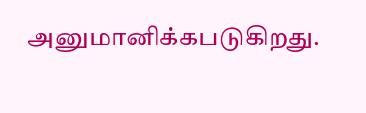அனுமானிக்கபடுகிறது.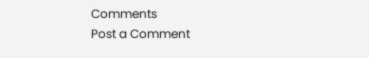Comments
Post a Comment